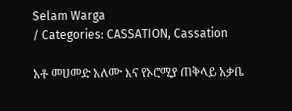Selam Warga
/ Categories: CASSATION, Cassation

አቶ መሀመድ አለሙ እና የኦሮሚያ ጠቅላይ አቃቤ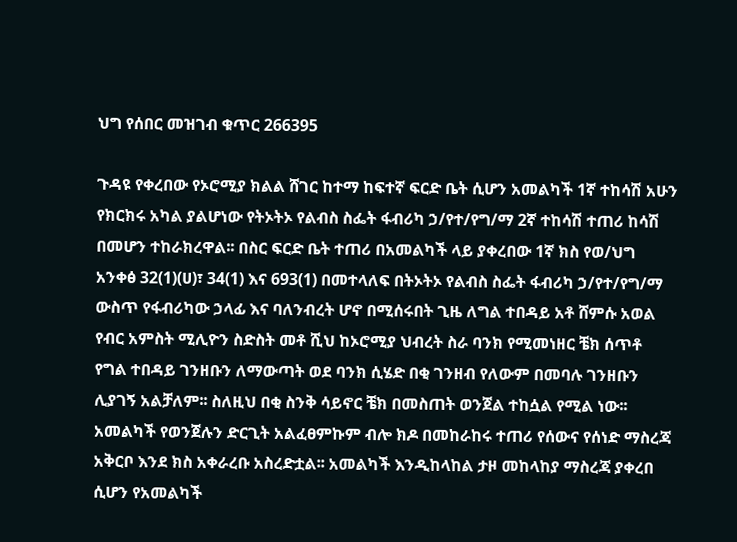ህግ የሰበር መዝገብ ቁጥር 266395

ጉዳዩ የቀረበው የኦሮሚያ ክልል ሸገር ከተማ ከፍተኛ ፍርድ ቤት ሲሆን አመልካች 1ኛ ተከሳሽ አሁን የክርክሩ አካል ያልሆነው የትኦትኦ የልብስ ስፌት ፋብሪካ ኃ/የተ/የግ/ማ 2ኛ ተከሳሽ ተጠሪ ከሳሽ በመሆን ተከራክረዋል፡፡ በስር ፍርድ ቤት ተጠሪ በአመልካች ላይ ያቀረበው 1ኛ ክስ የወ/ህግ አንቀፅ 32(1)(ሀ)፣ 34(1) እና 693(1) በመተላለፍ በትኦትኦ የልብስ ስፌት ፋብሪካ ኃ/የተ/የግ/ማ ውስጥ የፋብሪካው ኃላፊ እና ባለንብረት ሆኖ በሚሰሩበት ጊዜ ለግል ተበዳይ አቶ ሸምሱ አወል የብር አምስት ሚሊዮን ስድስት መቶ ሺህ ከኦሮሚያ ህብረት ስራ ባንክ የሚመነዘር ቼክ ሰጥቶ የግል ተበዳይ ገንዘቡን ለማውጣት ወደ ባንክ ሲሄድ በቂ ገንዘብ የለውም በመባሉ ገንዘቡን ሊያገኝ አልቻለም፡፡ ስለዚህ በቂ ስንቅ ሳይኖር ቼክ በመስጠት ወንጀል ተከሷል የሚል ነው፡፡ አመልካች የወንጀሉን ድርጊት አልፈፀምኩም ብሎ ክዶ በመከራከሩ ተጠሪ የሰውና የሰነድ ማስረጃ አቅርቦ እንደ ክስ አቀራረቡ አስረድቷል፡፡ አመልካች እንዲከላከል ታዞ መከላከያ ማስረጃ ያቀረበ ሲሆን የአመልካች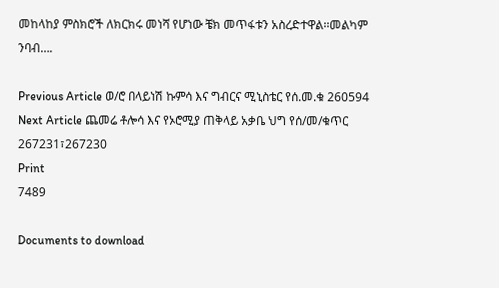መከላከያ ምስክሮች ለክርክሩ መነሻ የሆነው ቼክ መጥፋቱን አስረድተዋል፡፡መልካም ንባብ….

Previous Article ወ/ሮ በላይነሽ ኩምሳ እና ግብርና ሚኒስቴር የሰ.መ.ቁ 260594
Next Article ጨመሬ ቶሎሳ እና የኦሮሚያ ጠቅላይ አቃቤ ህግ የሰ/መ/ቁጥር 267231፣267230
Print
7489

Documents to download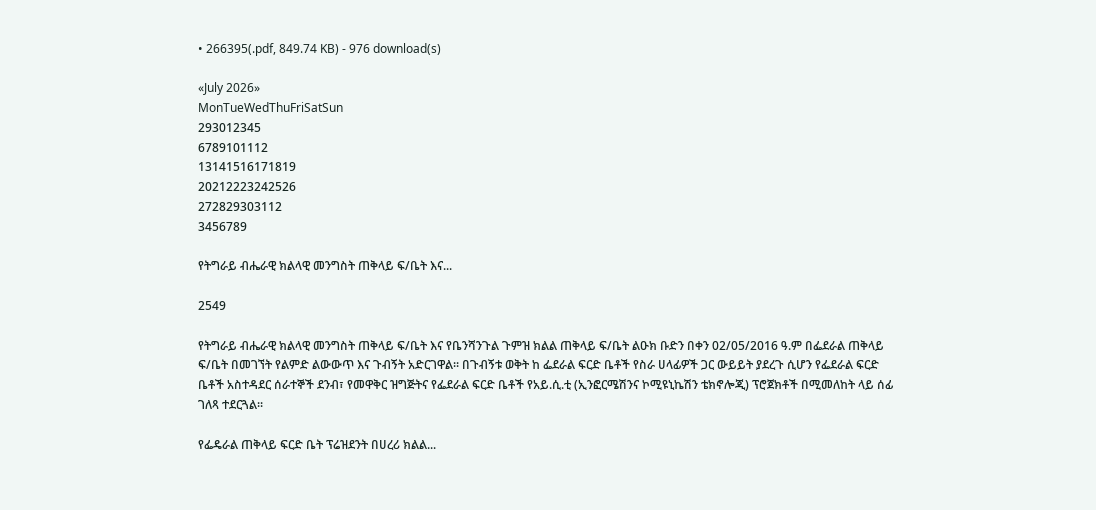• 266395(.pdf, 849.74 KB) - 976 download(s)

«July 2026»
MonTueWedThuFriSatSun
293012345
6789101112
13141516171819
20212223242526
272829303112
3456789

የትግራይ ብሔራዊ ክልላዊ መንግስት ጠቅላይ ፍ/ቤት እና...

2549

የትግራይ ብሔራዊ ክልላዊ መንግስት ጠቅላይ ፍ/ቤት እና የቤንሻንጉል ጉምዝ ክልል ጠቅላይ ፍ/ቤት ልዑክ ቡድን በቀን 02/05/2016 ዓ.ም በፌደራል ጠቅላይ ፍ/ቤት በመገኘት የልምድ ልውውጥ እና ጉብኝት አድርገዋል፡፡ በጉብኝቱ ወቅት ከ ፌደራል ፍርድ ቤቶች የስራ ሀላፊዎች ጋር ውይይት ያደረጉ ሲሆን የፌደራል ፍርድ ቤቶች አስተዳደር ሰራተኞች ደንብ፣ የመዋቅር ዝግጅትና የፌደራል ፍርድ ቤቶች የአይ.ሲ.ቲ (ኢንፎርሜሽንና ኮሚዩኒኬሽን ቴክኖሎጂ) ፕሮጀክቶች በሚመለከት ላይ ሰፊ ገለጻ ተደርጓል፡፡

የፌዴራል ጠቅላይ ፍርድ ቤት ፕሬዝደንት በሀረሪ ክልል...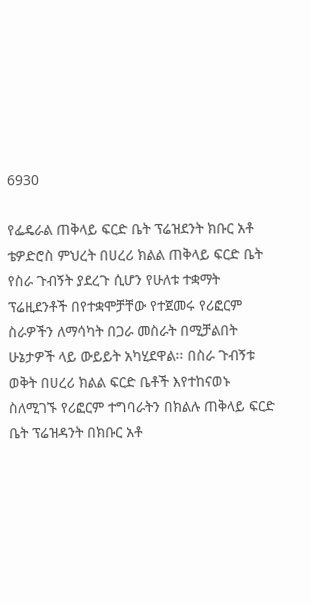6930

የፌዴራል ጠቅላይ ፍርድ ቤት ፕሬዝደንት ክቡር አቶ ቴዎድሮስ ምህረት በሀረሪ ክልል ጠቅላይ ፍርድ ቤት የስራ ጉብኝት ያደረጉ ሲሆን የሁለቱ ተቋማት ፕሬዚደንቶች በየተቋሞቻቸው የተጀመሩ የሪፎርም ስራዎችን ለማሳካት በጋራ መስራት በሚቻልበት ሁኔታዎች ላይ ውይይት አካሂደዋል፡፡ በስራ ጉብኝቱ ወቅት በሀረሪ ክልል ፍርድ ቤቶች እየተከናወኑ ስለሚገኙ የሪፎርም ተግባራትን በክልሉ ጠቅላይ ፍርድ ቤት ፕሬዝዳንት በክቡር አቶ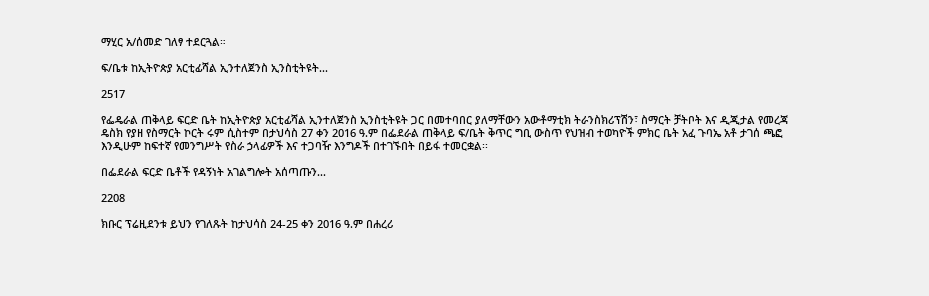ማሂር አ/ሰመድ ገለፃ ተደርጓል።

ፍ/ቤቱ ከኢትዮጵያ አርቲፊሻል ኢንተለጀንስ ኢንስቲትዩት...

2517

የፌዴራል ጠቅላይ ፍርድ ቤት ከኢትዮጵያ አርቲፊሻል ኢንተለጀንስ ኢንስቲትዩት ጋር በመተባበር ያለማቸውን አውቶማቲክ ትራንስክሪፕሽን፣ ስማርት ቻትቦት እና ዲጂታል የመረጃ ዴስክ የያዘ የስማርት ኮርት ሩም ሲስተም በታህሳስ 27 ቀን 2016 ዓ.ም በፌደራል ጠቅላይ ፍ/ቤት ቅጥር ግቢ ውስጥ የህዝብ ተወካዮች ምክር ቤት አፈ ጉባኤ አቶ ታገሰ ጫፎ እንዲሁም ከፍተኛ የመንግሥት የስራ ኃላፊዎች እና ተጋባዥ እንግዶች በተገኙበት በይፋ ተመርቋል፡፡

በፌደራል ፍርድ ቤቶች የዳኝነት አገልግሎት አሰጣጡን...

2208

ክቡር ፕሬዚደንቱ ይህን የገለጹት ከታህሳስ 24-25 ቀን 2016 ዓ.ም በሐረሪ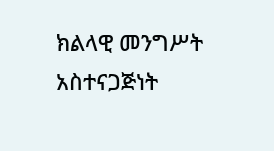ክልላዊ መንግሥት አስተናጋጅነት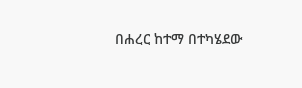በሐረር ከተማ በተካሄደው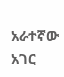አራተኛው አገር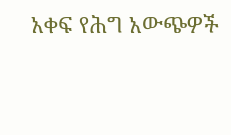አቀፍ የሕግ አውጭዎች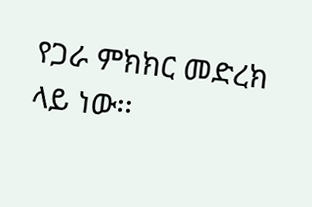የጋራ ምክክር መድረክ ላይ ነው፡፡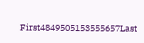First4849505153555657Last